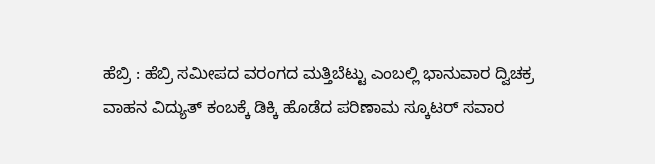ಹೆಬ್ರಿ : ಹೆಬ್ರಿ ಸಮೀಪದ ವರಂಗದ ಮತ್ತಿಬೆಟ್ಟು ಎಂಬಲ್ಲಿ ಭಾನುವಾರ ದ್ವಿಚಕ್ರ ವಾಹನ ವಿದ್ಯುತ್ ಕಂಬಕ್ಕೆ ಡಿಕ್ಕಿ ಹೊಡೆದ ಪರಿಣಾಮ ಸ್ಕೂಟರ್ ಸವಾರ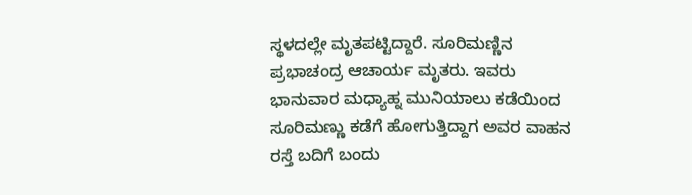ಸ್ಥಳದಲ್ಲೇ ಮೃತಪಟ್ಟಿದ್ದಾರೆ. ಸೂರಿಮಣ್ಣಿನ ಪ್ರಭಾಚಂದ್ರ ಆಚಾರ್ಯ ಮೃತರು. ಇವರು ಭಾನುವಾರ ಮಧ್ಯಾಹ್ನ ಮುನಿಯಾಲು ಕಡೆಯಿಂದ ಸೂರಿಮಣ್ಣು ಕಡೆಗೆ ಹೋಗುತ್ತಿದ್ದಾಗ ಅವರ ವಾಹನ ರಸ್ತೆ ಬದಿಗೆ ಬಂದು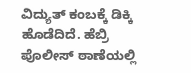ವಿದ್ಯುತ್ ಕಂಬಕ್ಕೆ ಡಿಕ್ಕಿ ಹೊಡೆದಿದೆ. ಹೆಬ್ರಿ ಪೊಲೀಸ್ ಠಾಣೆಯಲ್ಲಿ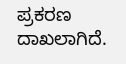ಪ್ರಕರಣ ದಾಖಲಾಗಿದೆ.